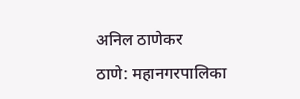अनिल ठाणेकर
ठाणे: महानगरपालिका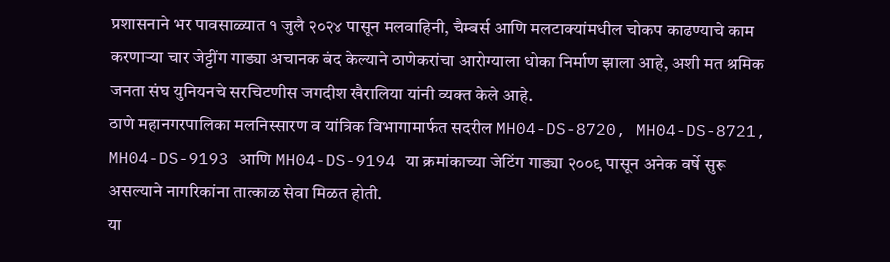प्रशासनाने भर पावसाळ्यात १ जुलै २०२४ पासून मलवाहिनी, चैम्बर्स आणि मलटाक्यांमधील चोकप काढण्याचे काम करणाऱ्या चार जेट्टींग गाड्या अचानक बंद केल्याने ठाणेकरांचा आरोग्याला धोका निर्माण झाला आहे, अशी मत श्रमिक जनता संघ युनियनचे सरचिटणीस जगदीश खैरालिया यांनी व्यक्त केले आहे.
ठाणे महानगरपालिका मलनिस्सारण व यांत्रिक विभागामार्फत सदरील MH04-DS-8720, MH04-DS-8721, MH04-DS-9193 आणि MH04-DS-9194 या क्रमांकाच्या जेटिंग गाड्या २००९ पासून अनेक वर्षे सुरू असल्याने नागरिकांना तात्काळ सेवा मिळत होती.
या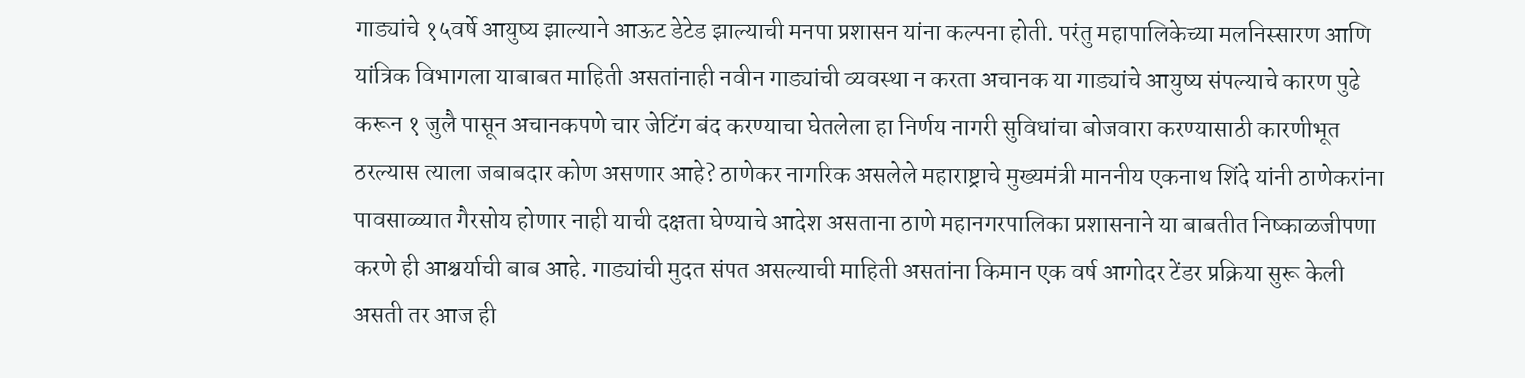गाड्यांचे १५वर्षे आयुष्य झाल्याने आऊट डेटेड झाल्याची मनपा प्रशासन यांना कल्पना होती. परंतु महापालिकेच्या मलनिस्सारण आणि यांत्रिक विभागला याबाबत माहिती असतांनाही नवीन गाड्यांची व्यवस्था न करता अचानक या गाड्यांचे आयुष्य संपल्याचे कारण पुढे करून १ जुलै पासून अचानकपणे चार जेटिंग बंद करण्याचा घेतलेला हा निर्णय नागरी सुविधांचा बोजवारा करण्यासाठी कारणीभूत ठरल्यास त्याला जबाबदार कोण असणार आहे? ठाणेकर नागरिक असलेले महाराष्ट्राचे मुख्यमंत्री माननीय एकनाथ शिंदे यांनी ठाणेकरांना पावसाळ्यात गैरसोय होणार नाही याची दक्षता घेण्याचे आदेश असताना ठाणे महानगरपालिका प्रशासनाने या बाबतीत निष्काळजीपणा करणे ही आश्चर्याची बाब आहे. गाड्यांची मुदत संपत असल्याची माहिती असतांना किमान एक वर्ष आगोदर टेंडर प्रक्रिया सुरू केली असती तर आज ही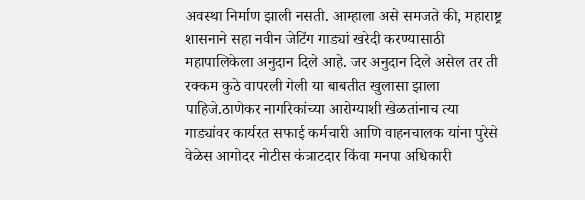अवस्था निर्माण झाली नसती. आम्हाला असे समजते की, महाराष्ट्र शासनाने सहा नवीन जेटिंग गाड्यां खरेदी करण्यासाठी महापालिकेला अनुदान दिले आहे. जर अनुदान दिले असेल तर ती रक्कम कुठे वापरली गेली या बाबतीत खुलासा झाला पाहिजे.ठाणेकर नागरिकांच्या आरोग्याशी खेळतांनाच त्या गाड्यांवर कार्यरत सफाई कर्मचारी आणि वाहनचालक यांना पुरेसे वेळेस आगोदर नोटीस कंत्राटदार किंवा मनपा अधिकारी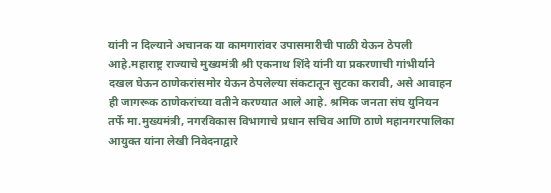यांनी न दिल्याने अचानक या कामगारांवर उपासमारीची पाळी येऊन ठेपली आहे.महाराष्ट्र राज्याचे मुख्यमंत्री श्री एकनाथ शिंदे यांनी या प्रकरणाची गांभीर्याने दखल घेऊन ठाणेकरांसमोर येऊन ठेपलेल्या संकटातून सुटका करावी, असे आवाहन ही जागरूक ठाणेकरांच्या वतीने करण्यात आले आहे. श्रमिक जनता संघ युनियन तर्फे मा.मुख्यमंत्री, नगरविकास विभागाचे प्रधान सचिव आणि ठाणे महानगरपालिका आयुक्त यांना लेखी निवेदनाद्वारे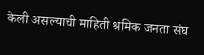केली असल्याची माहिती श्रमिक जनता संघ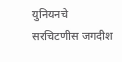युनियनचे सरचिटणीस जगदीश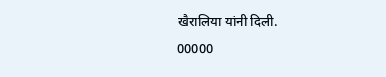खैरालिया यांनी दिली.
00000